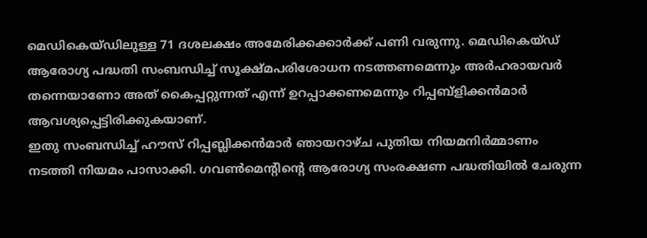മെഡികെയ്ഡിലുള്ള 71 ദശലക്ഷം അമേരിക്കക്കാർക്ക് പണി വരുന്നു. മെഡികെയ്ഡ് ആരോഗ്യ പദ്ധതി സംബന്ധിച്ച് സൂക്ഷ്മപരിശോധന നടത്തണമെന്നും അർഹരായവർ തന്നെയാണോ അത് കൈപ്പറ്റുന്നത് എന്ന് ഉറപ്പാക്കണമെന്നും റിപ്പബ്ളിക്കൻമാർ ആവശ്യപ്പെട്ടിരിക്കുകയാണ്.
ഇതു സംബന്ധിച്ച് ഹൗസ് റിപ്പബ്ലിക്കൻമാർ ഞായറാഴ്ച പുതിയ നിയമനിർമ്മാണം നടത്തി നിയമം പാസാക്കി. ഗവൺമെൻ്റിൻ്റെ ആരോഗ്യ സംരക്ഷണ പദ്ധതിയിൽ ചേരുന്ന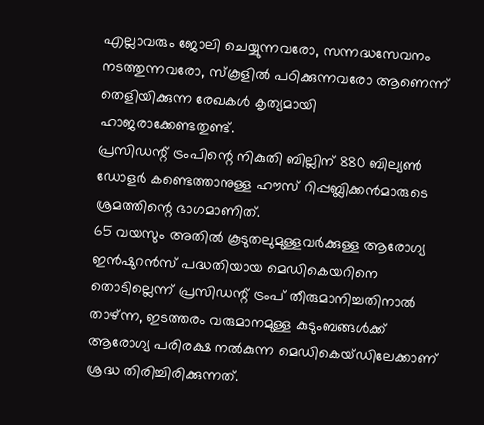എല്ലാവരും ജോലി ചെയ്യുന്നവരോ, സന്നദ്ധസേവനം നടത്തുന്നവരോ, സ്കൂളിൽ പഠിക്കുന്നവരോ ആണെന്ന് തെളിയിക്കുന്ന രേഖകൾ കൃത്യമായി ഹാജരാക്കേണ്ടതുണ്ട്.
പ്രസിഡന്റ് ട്രംപിന്റെ നികുതി ബില്ലിന് 880 ബില്യൺ ഡോളർ കണ്ടെത്താനുള്ള ഹൗസ് റിപ്പബ്ലിക്കൻമാരുടെ ശ്രമത്തിന്റെ ഭാഗമാണിത്.
65 വയസും അതിൽ കൂടുതലുമുള്ളവർക്കുള്ള ആരോഗ്യ ഇൻഷുറൻസ് പദ്ധതിയായ മെഡികെയറിനെ തൊടില്ലെന്ന് പ്രസിഡന്റ് ട്രംപ് തീരുമാനിച്ചതിനാൽ താഴ്ന്ന, ഇടത്തരം വരുമാനമുള്ള കുടുംബങ്ങൾക്ക് ആരോഗ്യ പരിരക്ഷ നൽകുന്ന മെഡികെയ്ഡിലേക്കാണ് ശ്രദ്ധ തിരിച്ചിരിക്കുന്നത്.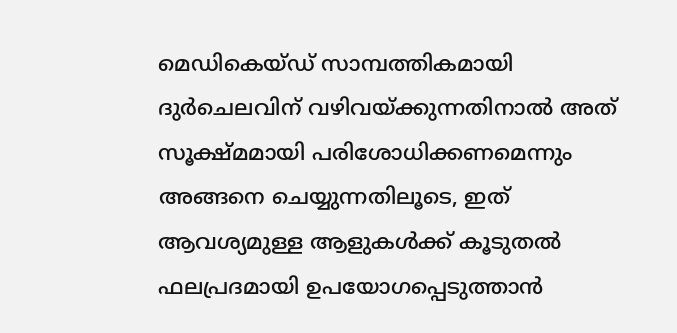മെഡികെയ്ഡ് സാമ്പത്തികമായി ദുർചെലവിന് വഴിവയ്ക്കുന്നതിനാൽ അത് സൂക്ഷ്മമായി പരിശോധിക്കണമെന്നും അങ്ങനെ ചെയ്യുന്നതിലൂടെ, ഇത് ആവശ്യമുള്ള ആളുകൾക്ക് കൂടുതൽ ഫലപ്രദമായി ഉപയോഗപ്പെടുത്താൻ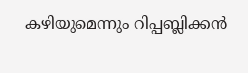കഴിയുമെന്നും റിപ്പബ്ലിക്കൻ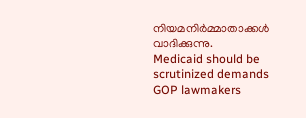നിയമനിർമ്മാതാക്കൾ വാദിക്കുന്നു.
Medicaid should be scrutinized demands GOP lawmakers